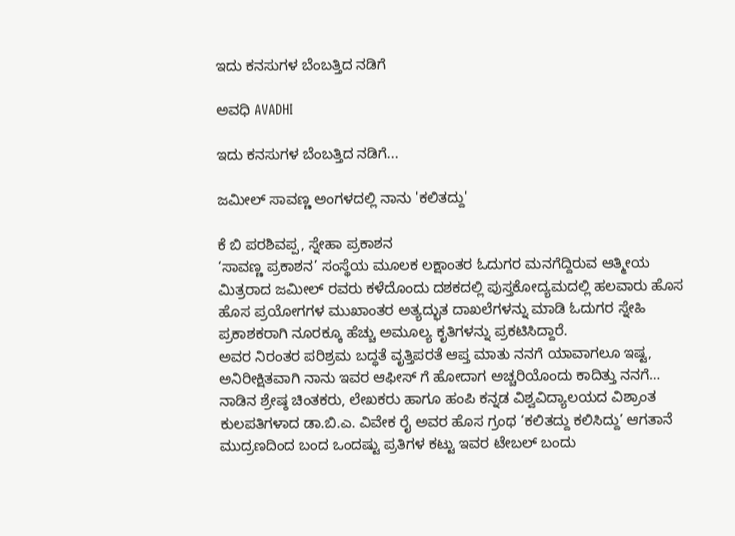ಇದು ಕನಸುಗಳ ಬೆಂಬತ್ತಿದ ನಡಿಗೆ‍

ಅವಧಿ AVADHI

ಇದು ಕನಸುಗಳ ಬೆಂಬತ್ತಿದ ನಡಿಗೆ...

ಜಮೀಲ್ ಸಾವಣ್ಣ ಅಂಗಳದಲ್ಲಿ ನಾನು 'ಕಲಿತದ್ದು'

ಕೆ ಬಿ ಪರಶಿವಪ್ಪ, ಸ್ನೇಹಾ ಪ್ರಕಾಶನ
‘ಸಾವಣ್ಣ ಪ್ರಕಾಶನ’ ಸಂಸ್ಥೆಯ ಮೂಲಕ ಲಕ್ಷಾಂತರ ಓದುಗರ ಮನಗೆದ್ದಿರುವ ಆತ್ಮೀಯ ಮಿತ್ರರಾದ ಜಮೀಲ್ ರವರು ಕಳೆದೊಂದು ದಶಕದಲ್ಲಿ ಪುಸ್ತಕೋದ್ಯಮದಲ್ಲಿ ಹಲವಾರು ಹೊಸ ಹೊಸ ಪ್ರಯೋಗಗಳ ಮುಖಾಂತರ ಅತ್ಯದ್ಭುತ ದಾಖಲೆಗಳನ್ನು ಮಾಡಿ ಓದುಗರ ಸ್ನೇಹಿ ಪ್ರಕಾಶಕರಾಗಿ ನೂರಕ್ಕೂ ಹೆಚ್ಚು ಅಮೂಲ್ಯ ಕೃತಿಗಳನ್ನು ಪ್ರಕಟಿಸಿದ್ದಾರೆ.
ಅವರ ನಿರಂತರ ಪರಿಶ್ರಮ ಬದ್ಧತೆ ವೃತ್ತಿಪರತೆ ಆಪ್ತ ಮಾತು ನನಗೆ ಯಾವಾಗಲೂ ಇಷ್ಟ, ಅನಿರೀಕ್ಷಿತವಾಗಿ ನಾನು ಇವರ ಆಫೀಸ್ ಗೆ ಹೋದಾಗ ಅಚ್ಚರಿಯೊಂದು ಕಾದಿತ್ತು ನನಗೆ… ನಾಡಿನ ಶ್ರೇಷ್ಠ ಚಿಂತಕರು, ಲೇಖಕರು ಹಾಗೂ ಹಂಪಿ ಕನ್ನಡ ವಿಶ್ವವಿದ್ಯಾಲಯದ ವಿಶ್ರಾಂತ ಕುಲಪತಿಗಳಾದ ಡಾ.ಬಿ.ಎ. ವಿವೇಕ ರೈ ಅವರ ಹೊಸ ಗ್ರಂಥ ‘ಕಲಿತದ್ದು ಕಲಿಸಿದ್ದು’ ಆಗತಾನೆ ಮುದ್ರಣದಿಂದ ಬಂದ ಒಂದಷ್ಟು ಪ್ರತಿಗಳ ಕಟ್ಟು ಇವರ ಟೇಬಲ್ ಬಂದು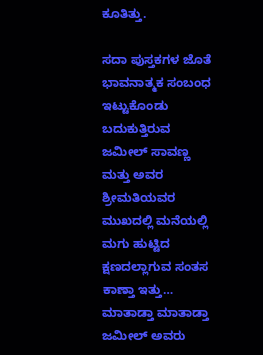ಕೂತಿತ್ತು.

ಸದಾ ಪುಸ್ತಕಗಳ ಜೊತೆ ಭಾವನಾತ್ಮಕ ಸಂಬಂಧ ಇಟ್ಟುಕೊಂಡು ಬದುಕುತ್ತಿರುವ ಜಮೀಲ್ ಸಾವಣ್ಣ ಮತ್ತು ಅವರ ಶ್ರೀಮತಿಯವರ ಮುಖದಲ್ಲಿ ಮನೆಯಲ್ಲಿ ಮಗು ಹುಟ್ಟಿದ ಕ್ಷಣದಲ್ಲಾಗುವ ಸಂತಸ ಕಾಣ್ತಾ ಇತ್ತು… ಮಾತಾಡ್ತಾ ಮಾತಾಡ್ತಾ ಜಮೀಲ್ ಅವರು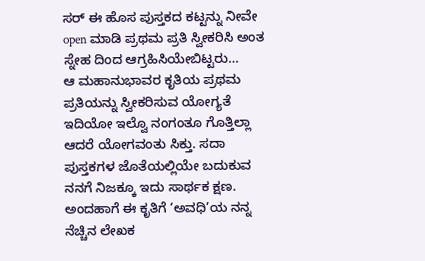ಸರ್ ಈ ಹೊಸ ಪುಸ್ತಕದ ಕಟ್ಟನ್ನು ನೀವೇ open ಮಾಡಿ ಪ್ರಥಮ ಪ್ರತಿ ಸ್ವೀಕರಿಸಿ ಅಂತ ಸ್ನೇಹ ದಿಂದ ಆಗ್ರಹಿಸಿಯೇಬಿಟ್ಟರು…
ಆ ಮಹಾನುಭಾವರ ಕೃತಿಯ ಪ್ರಥಮ ಪ್ರತಿಯನ್ನು ಸ್ವೀಕರಿಸುವ ಯೋಗ್ಯತೆ ಇದಿಯೋ ಇಲ್ವೊ ನಂಗಂತೂ ಗೊತ್ತಿಲ್ಲಾ ಆದರೆ ಯೋಗವಂತು ಸಿಕ್ತು. ಸದಾ ಪುಸ್ತಕಗಳ ಜೊತೆಯಲ್ಲಿಯೇ ಬದುಕುವ ನನಗೆ ನಿಜಕ್ಕೂ ಇದು ಸಾರ್ಥಕ ಕ್ಷಣ.
ಅಂದಹಾಗೆ ಈ ಕೃತಿಗೆ ‘ಅವಧಿ’ಯ ನನ್ನ ನೆಚ್ಚಿನ ಲೇಖಕ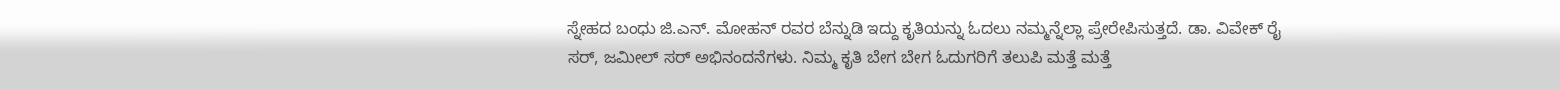ಸ್ನೇಹದ ಬಂಧು ಜಿ.ಎನ್. ಮೋಹನ್ ರವರ ಬೆನ್ನುಡಿ ಇದ್ದು ಕೃತಿಯನ್ನು ಓದಲು ನಮ್ಮನ್ನೆಲ್ಲಾ ಪ್ರೇರೇಪಿಸುತ್ತದೆ. ಡಾ. ವಿವೇಕ್ ರೈ ಸರ್, ಜಮೀಲ್ ಸರ್ ಅಭಿನಂದನೆಗಳು. ನಿಮ್ಮ ಕೃತಿ ಬೇಗ ಬೇಗ ಓದುಗರಿಗೆ ತಲುಪಿ ಮತ್ತೆ ಮತ್ತೆ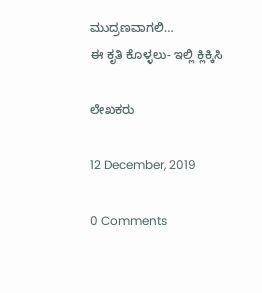ಮುದ್ರಣವಾಗಲಿ…
ಈ ಕೃತಿ ಕೊಳ್ಳಲು- ಇಲ್ಲಿ ಕ್ಲಿಕ್ಕಿಸಿ

ಲೇಖಕರು

12 December, 2019

0 Comments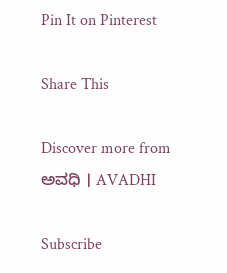Pin It on Pinterest

Share This

Discover more from ಅವಧಿ । AVADHI

Subscribe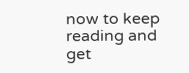now to keep reading and get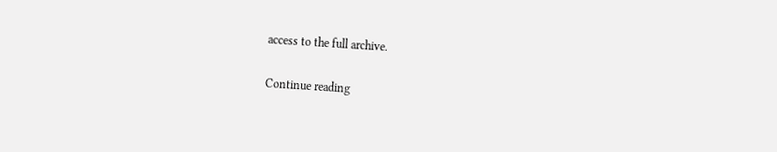access to the full archive.

Continue reading